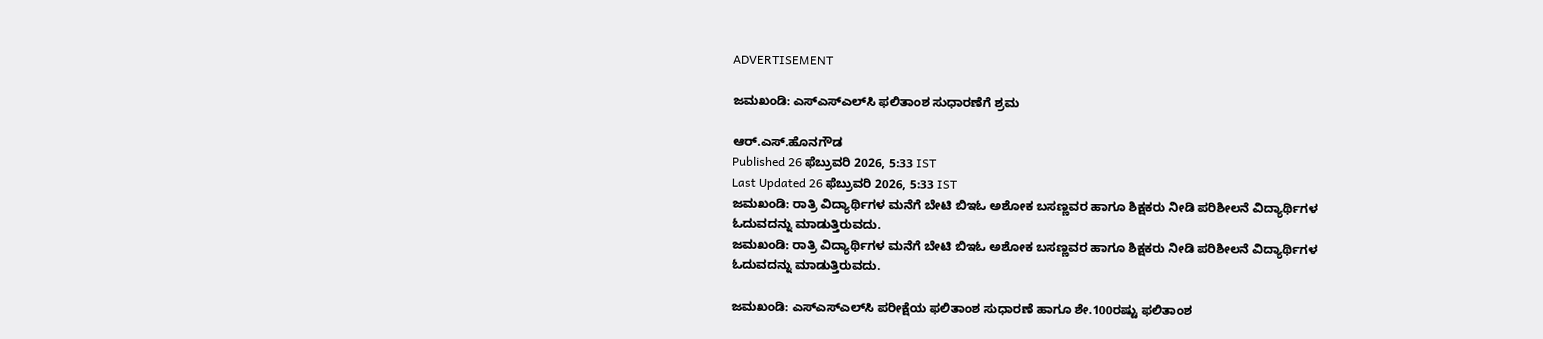ADVERTISEMENT

ಜಮಖಂಡಿ: ಎಸ್‌ಎಸ್‌ಎಲ್‌ಸಿ ಫಲಿತಾಂಶ ಸುಧಾರಣೆಗೆ ಶ್ರಮ

ಆರ್.ಎಸ್.ಹೊನಗೌಡ
Published 26 ಫೆಬ್ರುವರಿ 2026, 5:33 IST
Last Updated 26 ಫೆಬ್ರುವರಿ 2026, 5:33 IST
ಜಮಖಂಡಿ: ರಾತ್ರಿ ವಿದ್ಯಾರ್ಥಿಗಳ ಮನೆಗೆ ಬೇಟಿ ಬಿಇಓ ಅಶೋಕ ಬಸಣ್ಣವರ ಹಾಗೂ ಶಿಕ್ಷಕರು ನೀಡಿ ಪರಿಶೀಲನೆ ವಿದ್ಯಾರ್ಥಿಗಳ ಓದುವದನ್ನು ಮಾಡುತ್ತಿರುವದು.
ಜಮಖಂಡಿ: ರಾತ್ರಿ ವಿದ್ಯಾರ್ಥಿಗಳ ಮನೆಗೆ ಬೇಟಿ ಬಿಇಓ ಅಶೋಕ ಬಸಣ್ಣವರ ಹಾಗೂ ಶಿಕ್ಷಕರು ನೀಡಿ ಪರಿಶೀಲನೆ ವಿದ್ಯಾರ್ಥಿಗಳ ಓದುವದನ್ನು ಮಾಡುತ್ತಿರುವದು.

ಜಮಖಂಡಿ: ಎಸ್‌ಎಸ್‌ಎಲ್‌ಸಿ ಪರೀಕ್ಷೆಯ ಫಲಿತಾಂಶ ಸುಧಾರಣೆ ಹಾಗೂ ಶೇ.100ರಷ್ಟು ಫಲಿತಾಂಶ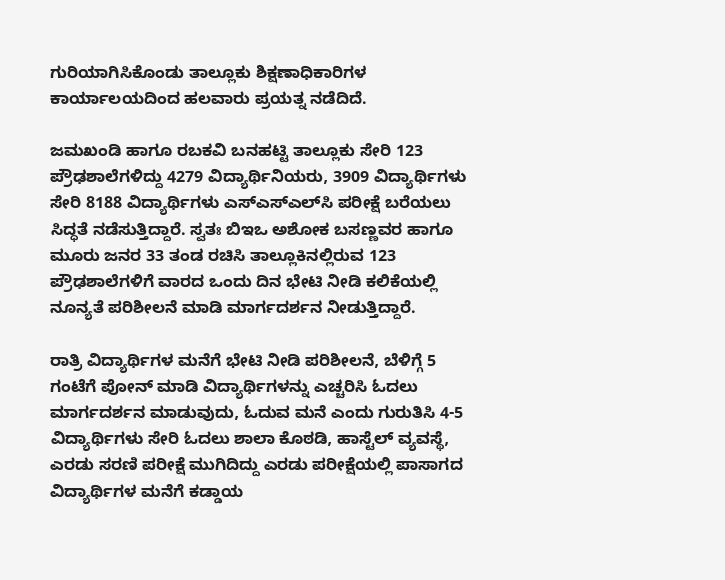ಗುರಿಯಾಗಿಸಿಕೊಂಡು ತಾಲ್ಲೂಕು ಶಿಕ್ಷಣಾಧಿಕಾರಿಗಳ ಕಾರ್ಯಾಲಯದಿಂದ ಹಲವಾರು ಪ್ರಯತ್ನ ನಡೆದಿದೆ.

ಜಮಖಂಡಿ ಹಾಗೂ ರಬಕವಿ ಬನಹಟ್ಟಿ ತಾಲ್ಲೂಕು ಸೇರಿ 123 ಪ್ರೌಢಶಾಲೆಗಳಿದ್ದು 4279 ವಿದ್ಯಾರ್ಥಿನಿಯರು, 3909 ವಿದ್ಯಾರ್ಥಿಗಳು ಸೇರಿ 8188 ವಿದ್ಯಾರ್ಥಿಗಳು ಎಸ್‌ಎಸ್‌ಎಲ್‌ಸಿ ಪರೀಕ್ಷೆ ಬರೆಯಲು ಸಿದ್ಧತೆ ನಡೆಸುತ್ತಿದ್ದಾರೆ. ಸ್ವತಃ ಬಿಇಒ ಅಶೋಕ ಬಸಣ್ಣವರ ಹಾಗೂ ಮೂರು ಜನರ 33 ತಂಡ ರಚಿಸಿ ತಾಲ್ಲೂಕಿನಲ್ಲಿರುವ 123 ಪ್ರೌಢಶಾಲೆಗಳಿಗೆ ವಾರದ ಒಂದು ದಿನ ಭೇಟಿ ನೀಡಿ ಕಲಿಕೆಯಲ್ಲಿ ನೂನ್ಯತೆ ಪರಿಶೀಲನೆ ಮಾಡಿ ಮಾರ್ಗದರ್ಶನ ನೀಡುತ್ತಿದ್ದಾರೆ.

ರಾತ್ರಿ ವಿದ್ಯಾರ್ಥಿಗಳ ಮನೆಗೆ ಭೇಟಿ ನೀಡಿ ಪರಿಶೀಲನೆ, ಬೆಳಿಗ್ಗೆ 5 ಗಂಟೆಗೆ ಪೋನ್ ಮಾಡಿ ವಿದ್ಯಾರ್ಥಿಗಳನ್ನು ಎಚ್ಚರಿಸಿ ಓದಲು ಮಾರ್ಗದರ್ಶನ ಮಾಡುವುದು, ಓದುವ ಮನೆ ಎಂದು ಗುರುತಿಸಿ 4-5 ವಿದ್ಯಾರ್ಥಿಗಳು ಸೇರಿ ಓದಲು ಶಾಲಾ ಕೊಠಡಿ, ಹಾಸ್ಟೆಲ್ ವ್ಯವಸ್ಥೆ, ಎರಡು ಸರಣಿ ಪರೀಕ್ಷೆ ಮುಗಿದಿದ್ದು ಎರಡು ಪರೀಕ್ಷೆಯಲ್ಲಿ ಪಾಸಾಗದ ವಿದ್ಯಾರ್ಥಿಗಳ ಮನೆಗೆ ಕಡ್ಡಾಯ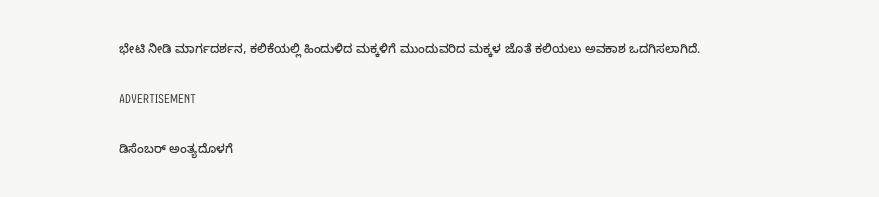ಭೇಟಿ ನೀಡಿ ಮಾರ್ಗದರ್ಶನ, ಕಲಿಕೆಯಲ್ಲಿ ಹಿಂದುಳಿದ ಮಕ್ಕಳಿಗೆ ಮುಂದುವರಿದ ಮಕ್ಕಳ ಜೊತೆ ಕಲಿಯಲು ಅವಕಾಶ ಒದಗಿಸಲಾಗಿದೆ.

ADVERTISEMENT

ಡಿಸೆಂಬರ್ ಅಂತ್ಯದೊಳಗೆ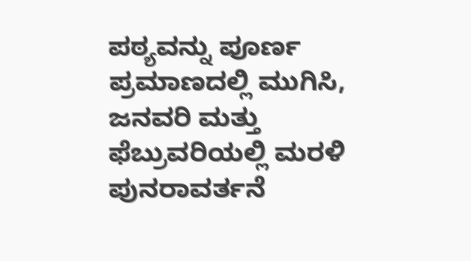ಪಠ್ಯವನ್ನು ಪೂರ್ಣ ಪ್ರಮಾಣದಲ್ಲಿ ಮುಗಿಸಿ, ಜನವರಿ ಮತ್ತು ಫೆಬ್ರುವರಿಯಲ್ಲಿ ಮರಳಿ ಪುನರಾವರ್ತನೆ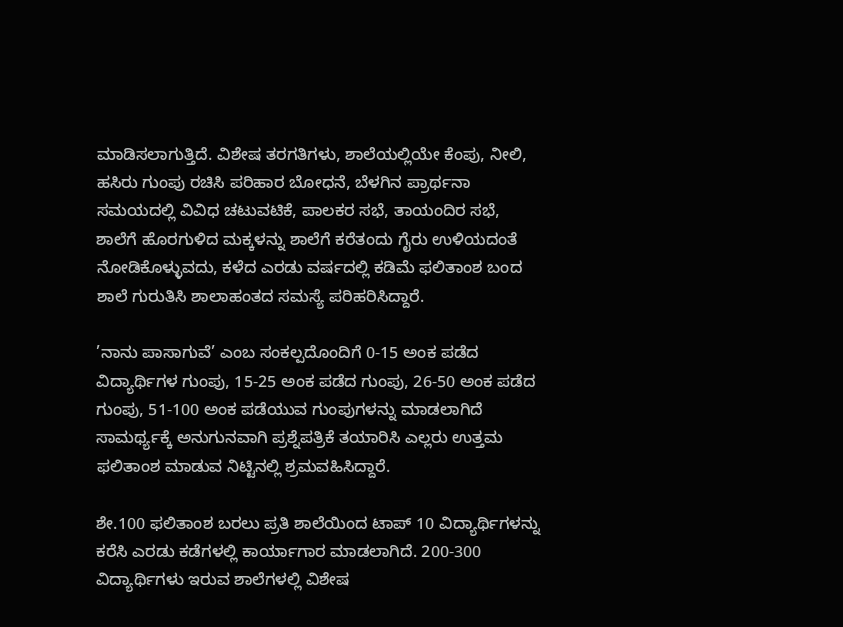ಮಾಡಿಸಲಾಗುತ್ತಿದೆ. ವಿಶೇಷ ತರಗತಿಗಳು, ಶಾಲೆಯಲ್ಲಿಯೇ ಕೆಂಪು, ನೀಲಿ, ಹಸಿರು ಗುಂಪು ರಚಿಸಿ ಪರಿಹಾರ ಬೋಧನೆ, ಬೆಳಗಿನ ಪ್ರಾರ್ಥನಾ ಸಮಯದಲ್ಲಿ ವಿವಿಧ ಚಟುವಟಿಕೆ, ಪಾಲಕರ ಸಭೆ, ತಾಯಂದಿರ ಸಭೆ, ಶಾಲೆಗೆ ಹೊರಗುಳಿದ ಮಕ್ಕಳನ್ನು ಶಾಲೆಗೆ ಕರೆತಂದು ಗೈರು ಉಳಿಯದಂತೆ ನೋಡಿಕೊಳ್ಳುವದು, ಕಳೆದ ಎರಡು ವರ್ಷದಲ್ಲಿ ಕಡಿಮೆ ಫಲಿತಾಂಶ ಬಂದ ಶಾಲೆ ಗುರುತಿಸಿ ಶಾಲಾಹಂತದ ಸಮಸ್ಯೆ ಪರಿಹರಿಸಿದ್ದಾರೆ.

’ನಾನು ಪಾಸಾಗುವೆ’ ಎಂಬ ಸಂಕಲ್ಪದೊಂದಿಗೆ 0-15 ಅಂಕ ಪಡೆದ ವಿದ್ಯಾರ್ಥಿಗಳ ಗುಂಪು, 15-25 ಅಂಕ ಪಡೆದ ಗುಂಪು, 26-50 ಅಂಕ ಪಡೆದ ಗುಂಪು, 51-100 ಅಂಕ ಪಡೆಯುವ ಗುಂಪುಗಳನ್ನು ಮಾಡಲಾಗಿದೆ ಸಾಮರ್ಥ್ಯಕ್ಕೆ ಅನುಗುನವಾಗಿ ಪ್ರಶ್ನೆಪತ್ರಿಕೆ ತಯಾರಿಸಿ ಎಲ್ಲರು ಉತ್ತಮ ಫಲಿತಾಂಶ ಮಾಡುವ ನಿಟ್ಟಿನಲ್ಲಿ ಶ್ರಮವಹಿಸಿದ್ದಾರೆ.

ಶೇ.100 ಫಲಿತಾಂಶ ಬರಲು ಪ್ರತಿ ಶಾಲೆಯಿಂದ ಟಾಪ್ 10 ವಿದ್ಯಾರ್ಥಿಗಳನ್ನು ಕರೆಸಿ ಎರಡು ಕಡೆಗಳಲ್ಲಿ ಕಾರ್ಯಾಗಾರ ಮಾಡಲಾಗಿದೆ. 200-300 ವಿದ್ಯಾರ್ಥಿಗಳು ಇರುವ ಶಾಲೆಗಳಲ್ಲಿ ವಿಶೇಷ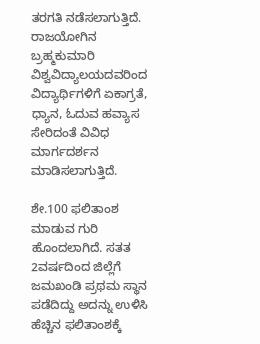ತರಗತಿ ನಡೆಸಲಾಗುತ್ತಿದೆ. ರಾಜಯೋಗಿನ ಬ್ರಹ್ಮಕುಮಾರಿ ವಿಶ್ವವಿದ್ಯಾಲಯದವರಿಂದ ವಿದ್ಯಾರ್ಥಿಗಳಿಗೆ ಏಕಾಗ್ರತೆ, ಧ್ಯಾನ, ಓದುವ ಹವ್ಯಾಸ ಸೇರಿದಂತೆ ವಿವಿಧ ಮಾರ್ಗದರ್ಶನ ಮಾಡಿಸಲಾಗುತ್ತಿದೆ.

ಶೇ.100 ಫಲಿತಾಂಶ ಮಾಡುವ ಗುರಿ ಹೊಂದಲಾಗಿದೆ. ಸತತ 2ವರ್ಷದಿಂದ ಜಿಲ್ಲೆಗೆ ಜಮಖಂಡಿ ಪ್ರಥಮ ಸ್ಥಾನ ಪಡೆದಿದ್ದು ಅದನ್ನು ಉಳಿಸಿ ಹೆಚ್ಚಿನ ಫಲಿತಾಂಶಕ್ಕೆ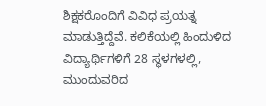ಶಿಕ್ಷಕರೊಂದಿಗೆ ವಿವಿಧ ಪ್ರಯತ್ನ ಮಾಡುತ್ತಿದ್ದೆವೆ. ಕಲಿಕೆಯಲ್ಲಿ ಹಿಂದುಳಿದ ವಿದ್ಯಾರ್ಥಿಗಳಿಗೆ 28 ಸ್ಥಳಗಳಲ್ಲಿ, ಮುಂದುವರಿದ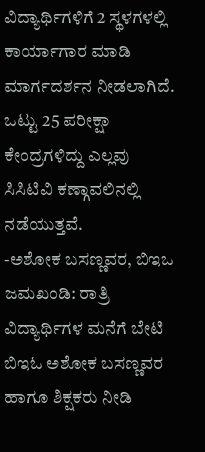ವಿದ್ಯಾರ್ಥಿಗಳಿಗೆ 2 ಸ್ಥಳಗಳಲ್ಲಿ ಕಾರ್ಯಾಗಾರ ಮಾಡಿ ಮಾರ್ಗದರ್ಶನ ನೀಡಲಾಗಿದೆ. ಒಟ್ಟು 25 ಪರೀಕ್ಷಾ ಕೇಂದ್ರಗಳಿದ್ದು ಎಲ್ಲವು ಸಿಸಿಟಿವಿ ಕಣ್ಗಾವಲಿನಲ್ಲಿ ನಡೆಯುತ್ತವೆ.
-ಅಶೋಕ ಬಸಣ್ಣವರ, ಬಿಇಒ
ಜಮಖಂಡಿ: ರಾತ್ರಿ ವಿದ್ಯಾರ್ಥಿಗಳ ಮನೆಗೆ ಬೇಟಿ ಬಿಇಓ ಅಶೋಕ ಬಸಣ್ಣವರ ಹಾಗೂ ಶಿಕ್ಷಕರು ನೀಡಿ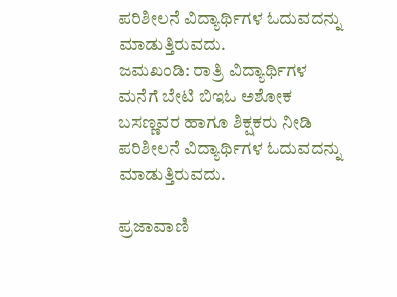ಪರಿಶೀಲನೆ ವಿದ್ಯಾರ್ಥಿಗಳ ಓದುವದನ್ನು ಮಾಡುತ್ತಿರುವದು.
ಜಮಖಂಡಿ: ರಾತ್ರಿ ವಿದ್ಯಾರ್ಥಿಗಳ ಮನೆಗೆ ಬೇಟಿ ಬಿಇಓ ಅಶೋಕ ಬಸಣ್ಣವರ ಹಾಗೂ ಶಿಕ್ಷಕರು ನೀಡಿ ಪರಿಶೀಲನೆ ವಿದ್ಯಾರ್ಥಿಗಳ ಓದುವದನ್ನು ಮಾಡುತ್ತಿರುವದು.

ಪ್ರಜಾವಾಣಿ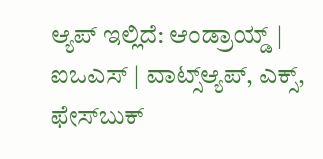ಆ್ಯಪ್ ಇಲ್ಲಿದೆ: ಆಂಡ್ರಾಯ್ಡ್ | ಐಒಎಸ್ | ವಾಟ್ಸ್ಆ್ಯಪ್, ಎಕ್ಸ್, ಫೇಸ್‌ಬುಕ್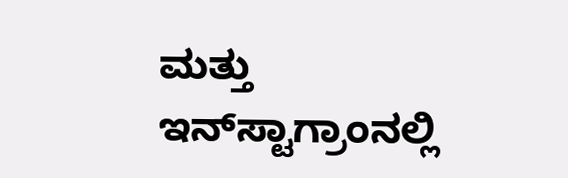ಮತ್ತು ಇನ್‌ಸ್ಟಾಗ್ರಾಂನಲ್ಲಿ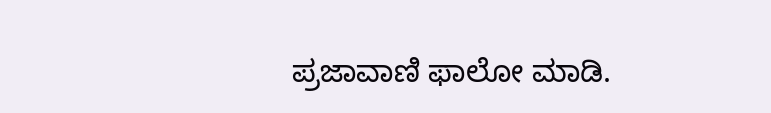ಪ್ರಜಾವಾಣಿ ಫಾಲೋ ಮಾಡಿ.